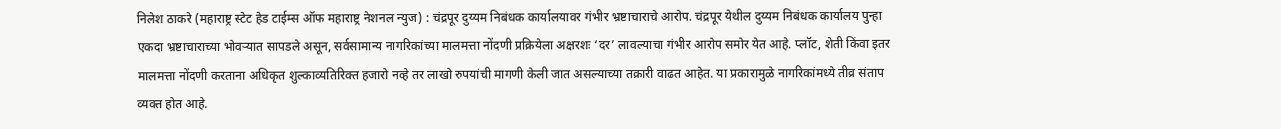निलेश ठाकरे (महाराष्ट्र स्टेट हेड टाईम्स ऑफ महाराष्ट्र नेशनल न्युज) : चंद्रपूर दुय्यम निबंधक कार्यालयावर गंभीर भ्रष्टाचाराचे आरोप. चंद्रपूर येथील दुय्यम निबंधक कार्यालय पुन्हा एकदा भ्रष्टाचाराच्या भोवऱ्यात सापडले असून, सर्वसामान्य नागरिकांच्या मालमत्ता नोंदणी प्रक्रियेला अक्षरशः ‘दर’ लावल्याचा गंभीर आरोप समोर येत आहे. प्लॉट, शेती किंवा इतर मालमत्ता नोंदणी करताना अधिकृत शुल्काव्यतिरिक्त हजारो नव्हे तर लाखो रुपयांची मागणी केली जात असल्याच्या तक्रारी वाढत आहेत. या प्रकारामुळे नागरिकांमध्ये तीव्र संताप व्यक्त होत आहे.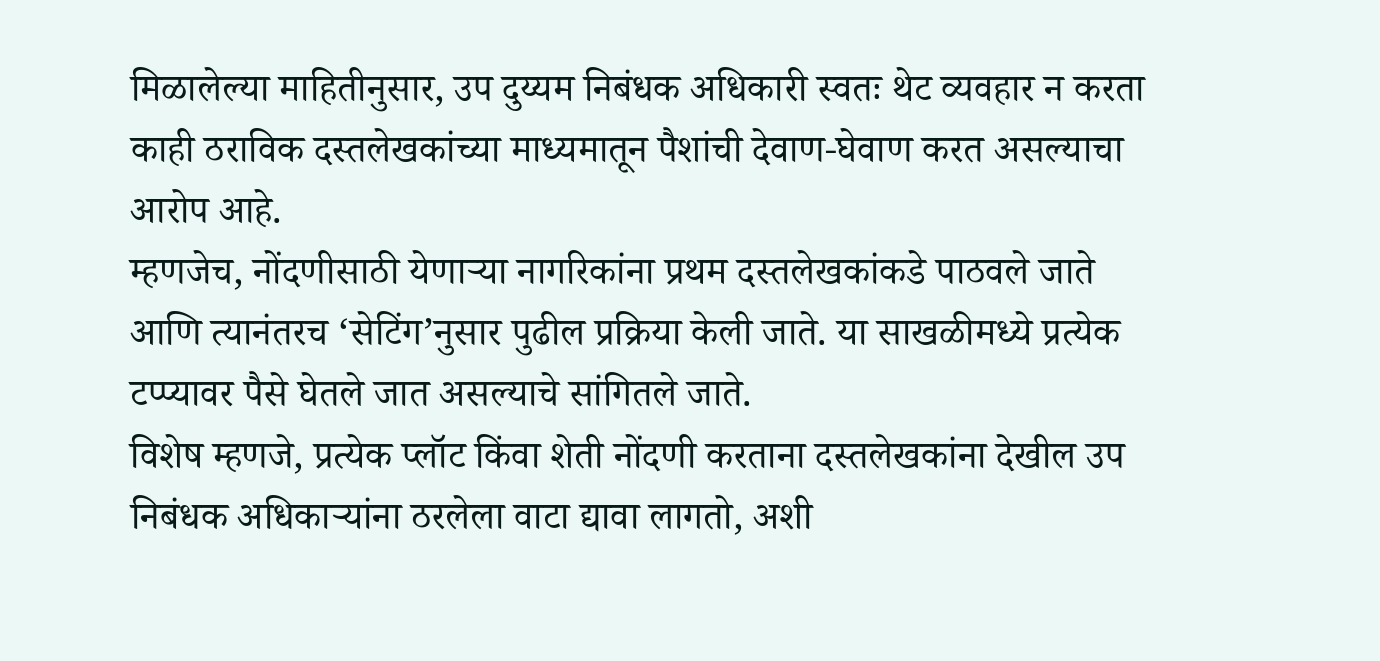मिळालेल्या माहितीनुसार, उप दुय्यम निबंधक अधिकारी स्वतः थेट व्यवहार न करता काही ठराविक दस्तलेखकांच्या माध्यमातून पैशांची देवाण-घेवाण करत असल्याचा आरोप आहे.
म्हणजेच, नोंदणीसाठी येणाऱ्या नागरिकांना प्रथम दस्तलेखकांकडे पाठवले जाते आणि त्यानंतरच ‘सेटिंग’नुसार पुढील प्रक्रिया केली जाते. या साखळीमध्ये प्रत्येक टप्प्यावर पैसे घेतले जात असल्याचे सांगितले जाते.
विशेष म्हणजे, प्रत्येक प्लॉट किंवा शेती नोंदणी करताना दस्तलेखकांना देखील उप निबंधक अधिकाऱ्यांना ठरलेला वाटा द्यावा लागतो, अशी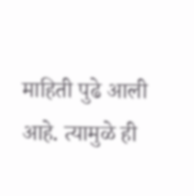माहिती पुढे आली आहे. त्यामुळे ही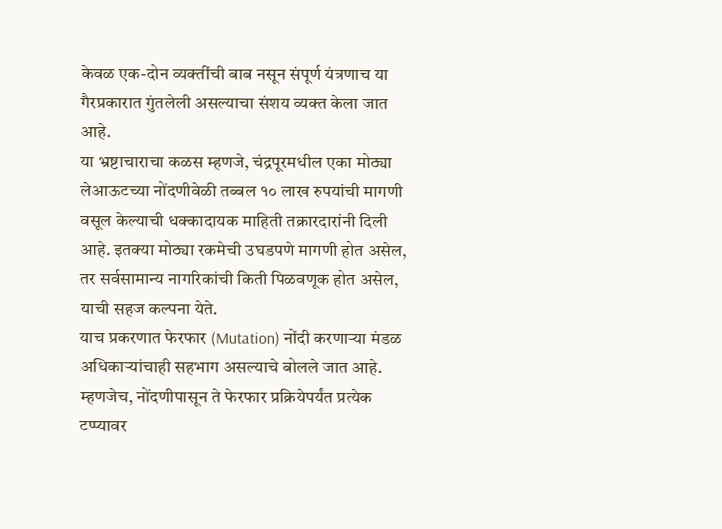केवळ एक-दोन व्यक्तींची बाब नसून संपूर्ण यंत्रणाच या गैरप्रकारात गुंतलेली असल्याचा संशय व्यक्त केला जात आहे.
या भ्रष्टाचाराचा कळस म्हणजे, चंद्रपूरमधील एका मोठ्या लेआऊटच्या नोंदणीवेळी तब्बल १० लाख रुपयांची मागणी वसूल केल्याची धक्कादायक माहिती तक्रारदारांनी दिली आहे. इतक्या मोठ्या रकमेची उघडपणे मागणी होत असेल, तर सर्वसामान्य नागरिकांची किती पिळवणूक होत असेल, याची सहज कल्पना येते.
याच प्रकरणात फेरफार (Mutation) नोंदी करणाऱ्या मंडळ अधिकाऱ्यांचाही सहभाग असल्याचे बोलले जात आहे. म्हणजेच, नोंदणीपासून ते फेरफार प्रक्रियेपर्यंत प्रत्येक टप्प्यावर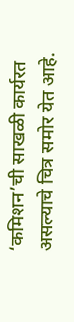‘कमिशन’ची साखळी कार्यरत असल्याचे चित्र समोर येत आहे.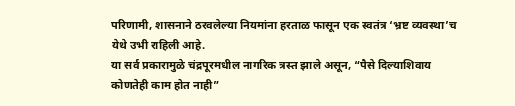परिणामी, शासनाने ठरवलेल्या नियमांना हरताळ फासून एक स्वतंत्र ‘भ्रष्ट व्यवस्था’च येथे उभी राहिली आहे.
या सर्व प्रकारामुळे चंद्रपूरमधील नागरिक त्रस्त झाले असून, “पैसे दिल्याशिवाय कोणतेही काम होत नाही”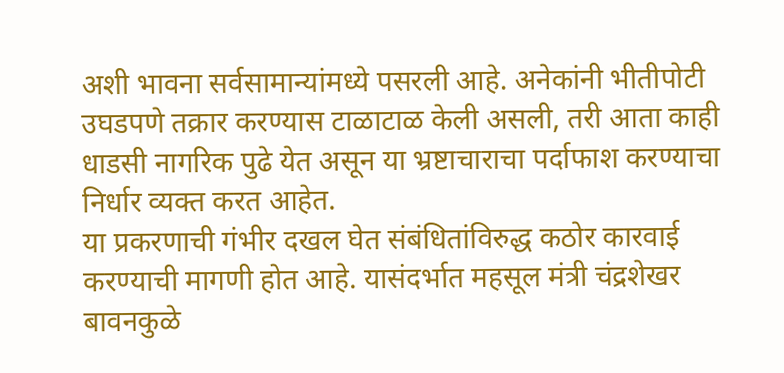अशी भावना सर्वसामान्यांमध्ये पसरली आहे. अनेकांनी भीतीपोटी उघडपणे तक्रार करण्यास टाळाटाळ केली असली, तरी आता काही धाडसी नागरिक पुढे येत असून या भ्रष्टाचाराचा पर्दाफाश करण्याचा निर्धार व्यक्त करत आहेत.
या प्रकरणाची गंभीर दखल घेत संबंधितांविरुद्ध कठोर कारवाई करण्याची मागणी होत आहे. यासंदर्भात महसूल मंत्री चंद्रशेखर बावनकुळे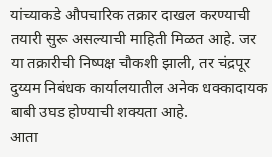यांच्याकडे औपचारिक तक्रार दाखल करण्याची तयारी सुरू असल्याची माहिती मिळत आहे. जर या तक्रारीची निष्पक्ष चौकशी झाली, तर चंद्रपूर दुय्यम निबंधक कार्यालयातील अनेक धक्कादायक बाबी उघड होण्याची शक्यता आहे.
आता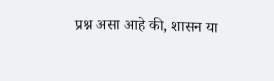प्रश्न असा आहे की, शासन या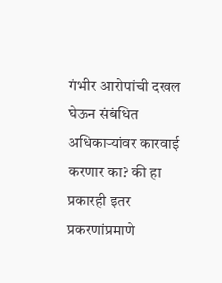गंभीर आरोपांची दखल घेऊन संबंधित अधिकाऱ्यांवर कारवाई करणार का? की हा प्रकारही इतर प्रकरणांप्रमाणे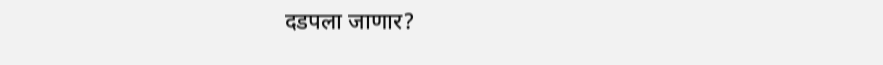दडपला जाणार?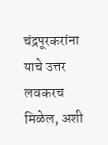चंद्रपूरकरांना याचे उत्तर लवकरच मिळेल, अशी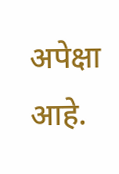अपेक्षा आहे.